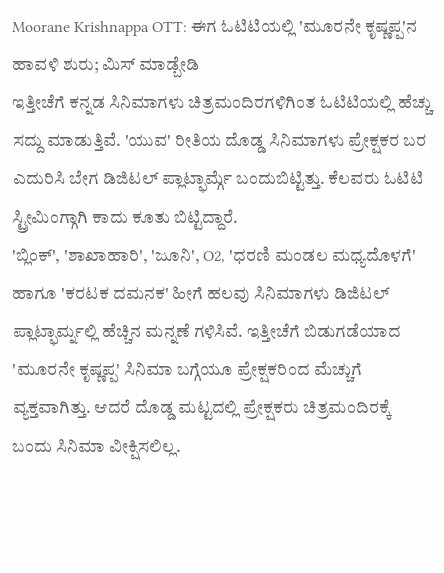Moorane Krishnappa OTT: ಈಗ ಓಟಿಟಿಯಲ್ಲಿ 'ಮೂರನೇ ಕೃಷ್ಣಪ್ಪ'ನ ಹಾವಳಿ ಶುರು; ಮಿಸ್ ಮಾಡ್ಬೇಡಿ
ಇತ್ತೀಚೆಗೆ ಕನ್ನಡ ಸಿನಿಮಾಗಳು ಚಿತ್ರಮಂದಿರಗಳಿಗಿಂತ ಓಟಿಟಿಯಲ್ಲಿ ಹೆಚ್ಚು ಸದ್ದು ಮಾಡುತ್ತಿವೆ. 'ಯುವ' ರೀತಿಯ ದೊಡ್ಡ ಸಿನಿಮಾಗಳು ಪ್ರೇಕ್ಷಕರ ಬರ ಎದುರಿಸಿ ಬೇಗ ಡಿಜಿಟಲ್ ಪ್ಲಾಟ್ಫಾರ್ಮ್ಗೆ ಬಂದುಬಿಟ್ಟಿತ್ತು. ಕೆಲವರು ಓಟಿಟಿ ಸ್ಟ್ರೀಮಿಂಗ್ಗಾಗಿ ಕಾದು ಕೂತು ಬಿಟ್ಟಿದ್ದಾರೆ.
'ಬ್ಲಿಂಕ್', 'ಶಾಖಾಹಾರಿ', 'ಜೂನಿ', O2, 'ಧರಣಿ ಮಂಡಲ ಮಧ್ಯದೊಳಗೆ' ಹಾಗೂ 'ಕರಟಕ ದಮನಕ' ಹೀಗೆ ಹಲವು ಸಿನಿಮಾಗಳು ಡಿಜಿಟಲ್ ಪ್ಲಾಟ್ಫಾರ್ಮ್ನಲ್ಲಿ ಹೆಚ್ಚಿನ ಮನ್ನಣೆ ಗಳಿಸಿವೆ. ಇತ್ತೀಚೆಗೆ ಬಿಡುಗಡೆಯಾದ 'ಮೂರನೇ ಕೃಷ್ಣಪ್ಪ' ಸಿನಿಮಾ ಬಗ್ಗೆಯೂ ಪ್ರೇಕ್ಷಕರಿಂದ ಮೆಚ್ಚುಗೆ ವ್ಯಕ್ತವಾಗಿತ್ತು. ಆದರೆ ದೊಡ್ಡ ಮಟ್ಟದಲ್ಲಿ ಪ್ರೇಕ್ಷಕರು ಚಿತ್ರಮಂದಿರಕ್ಕೆ ಬಂದು ಸಿನಿಮಾ ವೀಕ್ಷಿಸಲಿಲ್ಲ.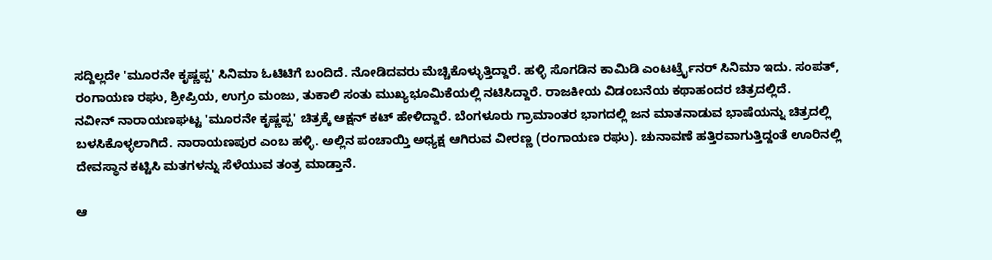ಸದ್ದಿಲ್ಲದೇ 'ಮೂರನೇ ಕೃಷ್ಣಪ್ಪ' ಸಿನಿಮಾ ಓಟಿಟಿಗೆ ಬಂದಿದೆ. ನೋಡಿದವರು ಮೆಚ್ಚಿಕೊಳ್ಳುತ್ತಿದ್ದಾರೆ. ಹಳ್ಳಿ ಸೊಗಡಿನ ಕಾಮಿಡಿ ಎಂಟರ್ಟ್ರೈನರ್ ಸಿನಿಮಾ ಇದು. ಸಂಪತ್, ರಂಗಾಯಣ ರಘು, ಶ್ರೀಪ್ರಿಯ, ಉಗ್ರಂ ಮಂಜು, ತುಕಾಲಿ ಸಂತು ಮುಖ್ಯಭೂಮಿಕೆಯಲ್ಲಿ ನಟಿಸಿದ್ದಾರೆ. ರಾಜಕೀಯ ವಿಡಂಬನೆಯ ಕಥಾಹಂದರ ಚಿತ್ರದಲ್ಲಿದೆ.
ನವೀನ್ ನಾರಾಯಣಘಟ್ಟ 'ಮೂರನೇ ಕೃಷ್ಣಪ್ಪ' ಚಿತ್ರಕ್ಕೆ ಆಕ್ಷನ್ ಕಟ್ ಹೇಳಿದ್ದಾರೆ. ಬೆಂಗಳೂರು ಗ್ರಾಮಾಂತರ ಭಾಗದಲ್ಲಿ ಜನ ಮಾತನಾಡುವ ಭಾಷೆಯನ್ನು ಚಿತ್ರದಲ್ಲಿ ಬಳಸಿಕೊಳ್ಳಲಾಗಿದೆ. ನಾರಾಯಣಪುರ ಎಂಬ ಹಳ್ಳಿ. ಅಲ್ಲಿನ ಪಂಚಾಯ್ತಿ ಅಧ್ಯಕ್ಷ ಆಗಿರುವ ವೀರಣ್ಣ (ರಂಗಾಯಣ ರಘು). ಚುನಾವಣೆ ಹತ್ತಿರವಾಗುತ್ತಿದ್ದಂತೆ ಊರಿನಲ್ಲಿ ದೇವಸ್ಥಾನ ಕಟ್ಟಿಸಿ ಮತಗಳನ್ನು ಸೆಳೆಯುವ ತಂತ್ರ ಮಾಡ್ತಾನೆ.

ಆ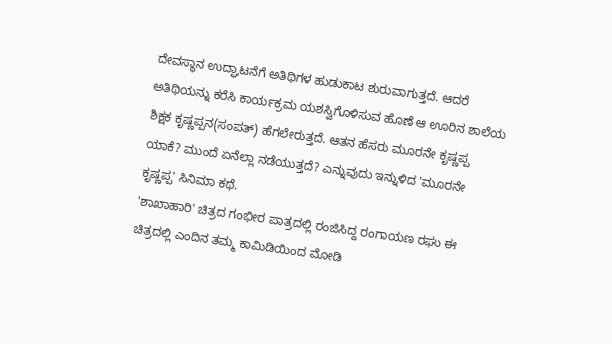ದೇವಸ್ಥಾನ ಉದ್ಘಾಟನೆಗೆ ಅತಿಥಿಗಳ ಹುಡುಕಾಟ ಶುರುವಾಗುತ್ತದೆ. ಆದರೆ ಅತಿಥಿಯನ್ನು ಕರೆಸಿ ಕಾರ್ಯಕ್ರಮ ಯಶಸ್ವಿಗೊಳಿಸುವ ಹೊಣೆ ಆ ಊರಿನ ಶಾಲೆಯ ಶಿಕ್ಷಕ ಕೃಷ್ಣಪ್ಪನ(ಸಂಪತ್) ಹೆಗಲೇರುತ್ತದೆ. ಆತನ ಹೆಸರು ಮೂರನೇ ಕೃಷ್ಣಪ್ಪ ಯಾಕೆ? ಮುಂದೆ ಏನೆಲ್ಲಾ ನಡೆಯುತ್ತದೆ? ಎನ್ನುವುದು ಇನ್ನುಳಿದ 'ಮೂರನೇ ಕೃಷ್ಣಪ್ಪ' ಸಿನಿಮಾ ಕಥೆ.
'ಶಾಖಾಹಾರಿ' ಚಿತ್ರದ ಗಂಭೀರ ಪಾತ್ರದಲ್ಲಿ ರಂಜಿಸಿದ್ದ ರಂಗಾಯಣ ರಘು ಈ ಚಿತ್ರದಲ್ಲಿ ಎಂದಿನ ತಮ್ಮ ಕಾಮಿಡಿಯಿಂದ ಮೋಡಿ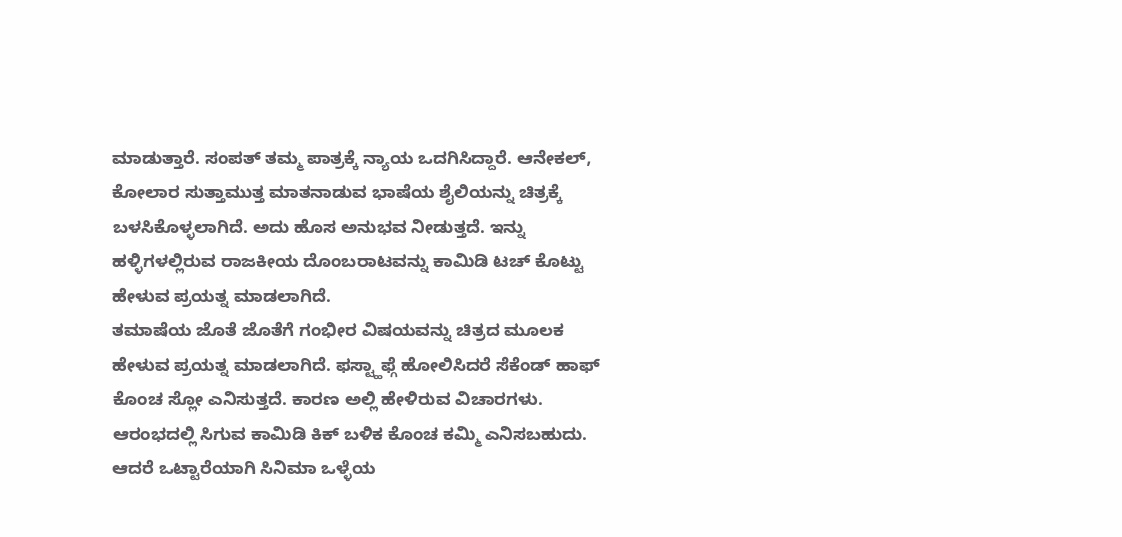ಮಾಡುತ್ತಾರೆ. ಸಂಪತ್ ತಮ್ಮ ಪಾತ್ರಕ್ಕೆ ನ್ಯಾಯ ಒದಗಿಸಿದ್ದಾರೆ. ಆನೇಕಲ್, ಕೋಲಾರ ಸುತ್ತಾಮುತ್ತ ಮಾತನಾಡುವ ಭಾಷೆಯ ಶೈಲಿಯನ್ನು ಚಿತ್ರಕ್ಕೆ ಬಳಸಿಕೊಳ್ಳಲಾಗಿದೆ. ಅದು ಹೊಸ ಅನುಭವ ನೀಡುತ್ತದೆ. ಇನ್ನು ಹಳ್ಳಿಗಳಲ್ಲಿರುವ ರಾಜಕೀಯ ದೊಂಬರಾಟವನ್ನು ಕಾಮಿಡಿ ಟಚ್ ಕೊಟ್ಟು ಹೇಳುವ ಪ್ರಯತ್ನ ಮಾಡಲಾಗಿದೆ.
ತಮಾಷೆಯ ಜೊತೆ ಜೊತೆಗೆ ಗಂಭೀರ ವಿಷಯವನ್ನು ಚಿತ್ರದ ಮೂಲಕ ಹೇಳುವ ಪ್ರಯತ್ನ ಮಾಡಲಾಗಿದೆ. ಫಸ್ಟ್ಹಾಫ್ಗೆ ಹೋಲಿಸಿದರೆ ಸೆಕೆಂಡ್ ಹಾಫ್ ಕೊಂಚ ಸ್ಲೋ ಎನಿಸುತ್ತದೆ. ಕಾರಣ ಅಲ್ಲಿ ಹೇಳಿರುವ ವಿಚಾರಗಳು. ಆರಂಭದಲ್ಲಿ ಸಿಗುವ ಕಾಮಿಡಿ ಕಿಕ್ ಬಳಿಕ ಕೊಂಚ ಕಮ್ಮಿ ಎನಿಸಬಹುದು. ಆದರೆ ಒಟ್ಟಾರೆಯಾಗಿ ಸಿನಿಮಾ ಒಳ್ಳೆಯ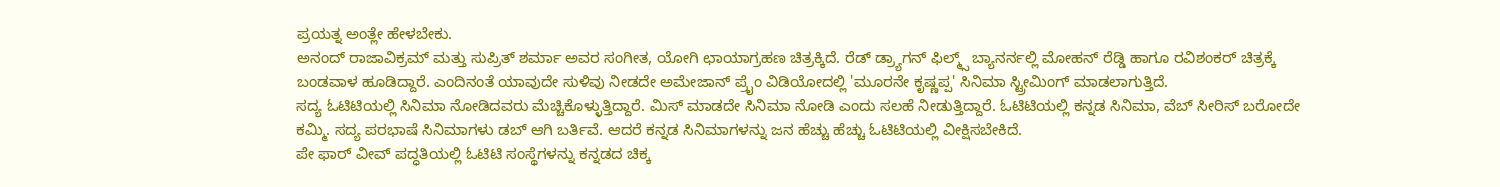ಪ್ರಯತ್ನ ಅಂತ್ಲೇ ಹೇಳಬೇಕು.
ಅನಂದ್ ರಾಜಾವಿಕ್ರಮ್ ಮತ್ತು ಸುಪ್ರಿತ್ ಶರ್ಮಾ ಅವರ ಸಂಗೀತ, ಯೋಗಿ ಛಾಯಾಗ್ರಹಣ ಚಿತ್ರಕ್ಕಿದೆ. ರೆಡ್ ಡ್ರ್ಯಾಗನ್ ಫಿಲ್ಮ್ಸ್ ಬ್ಯಾನರ್ನಲ್ಲಿ ಮೋಹನ್ ರೆಡ್ಡಿ ಹಾಗೂ ರವಿಶಂಕರ್ ಚಿತ್ರಕ್ಕೆ ಬಂಡವಾಳ ಹೂಡಿದ್ದಾರೆ. ಎಂದಿನಂತೆ ಯಾವುದೇ ಸುಳಿವು ನೀಡದೇ ಅಮೇಜಾನ್ ಪ್ರೈಂ ವಿಡಿಯೋದಲ್ಲಿ 'ಮೂರನೇ ಕೃಷ್ಣಪ್ಪ' ಸಿನಿಮಾ ಸ್ಟ್ರೀಮಿಂಗ್ ಮಾಡಲಾಗುತ್ತಿದೆ.
ಸದ್ಯ ಓಟಿಟಿಯಲ್ಲಿ ಸಿನಿಮಾ ನೋಡಿದವರು ಮೆಚ್ಚಿಕೊಳ್ಳುತ್ತಿದ್ದಾರೆ. ಮಿಸ್ ಮಾಡದೇ ಸಿನಿಮಾ ನೋಡಿ ಎಂದು ಸಲಹೆ ನೀಡುತ್ತಿದ್ದಾರೆ. ಓಟಿಟಿಯಲ್ಲಿ ಕನ್ನಡ ಸಿನಿಮಾ, ವೆಬ್ ಸೀರಿಸ್ ಬರೋದೇ ಕಮ್ಮಿ. ಸದ್ಯ ಪರಭಾಷೆ ಸಿನಿಮಾಗಳು ಡಬ್ ಆಗಿ ಬರ್ತಿವೆ. ಆದರೆ ಕನ್ನಡ ಸಿನಿಮಾಗಳನ್ನು ಜನ ಹೆಚ್ಚು ಹೆಚ್ಚು ಓಟಿಟಿಯಲ್ಲಿ ವೀಕ್ಷಿಸಬೇಕಿದೆ.
ಪೇ ಫಾರ್ ವೀವ್ ಪದ್ಧತಿಯಲ್ಲಿ ಓಟಿಟಿ ಸಂಸ್ಥೆಗಳನ್ನು ಕನ್ನಡದ ಚಿಕ್ಕ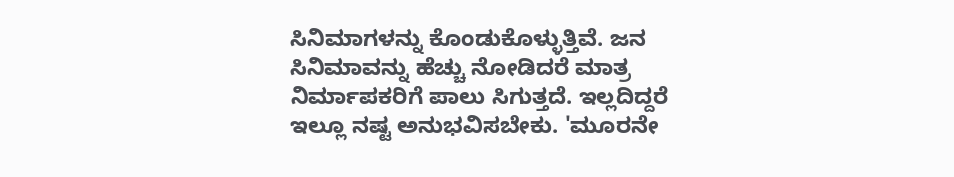ಸಿನಿಮಾಗಳನ್ನು ಕೊಂಡುಕೊಳ್ಳುತ್ತಿವೆ. ಜನ ಸಿನಿಮಾವನ್ನು ಹೆಚ್ಚು ನೋಡಿದರೆ ಮಾತ್ರ ನಿರ್ಮಾಪಕರಿಗೆ ಪಾಲು ಸಿಗುತ್ತದೆ. ಇಲ್ಲದಿದ್ದರೆ ಇಲ್ಲೂ ನಷ್ಟ ಅನುಭವಿಸಬೇಕು. 'ಮೂರನೇ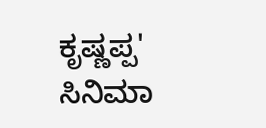ಕೃಷ್ಣಪ್ಪ' ಸಿನಿಮಾ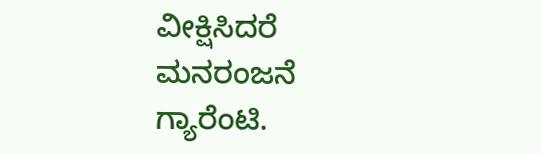ವೀಕ್ಷಿಸಿದರೆ ಮನರಂಜನೆ ಗ್ಯಾರೆಂಟಿ.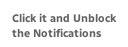Click it and Unblock the Notifications